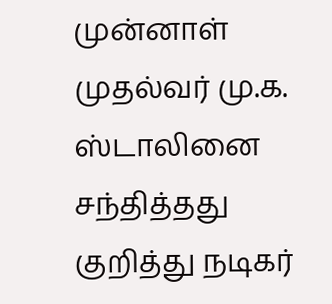முன்னாள் முதல்வர் மு.க. ஸ்டாலினை சந்தித்தது குறித்து நடிகர்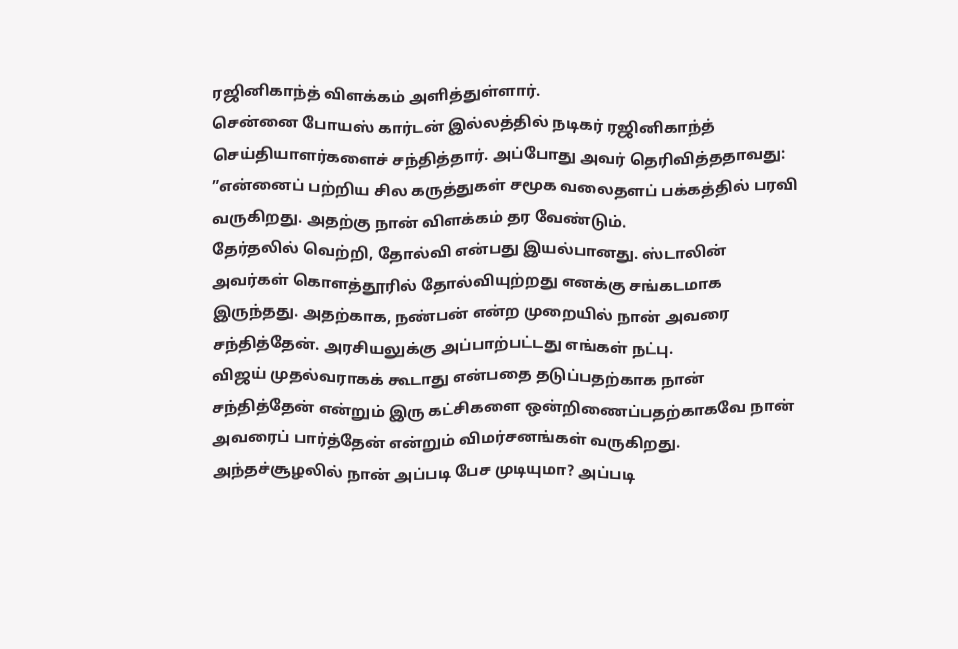ரஜினிகாந்த் விளக்கம் அளித்துள்ளார்.
சென்னை போயஸ் கார்டன் இல்லத்தில் நடிகர் ரஜினிகாந்த் செய்தியாளர்களைச் சந்தித்தார். அப்போது அவர் தெரிவித்ததாவது:
”என்னைப் பற்றிய சில கருத்துகள் சமூக வலைதளப் பக்கத்தில் பரவி வருகிறது. அதற்கு நான் விளக்கம் தர வேண்டும்.
தேர்தலில் வெற்றி, தோல்வி என்பது இயல்பானது. ஸ்டாலின் அவர்கள் கொளத்தூரில் தோல்வியுற்றது எனக்கு சங்கடமாக இருந்தது. அதற்காக, நண்பன் என்ற முறையில் நான் அவரை சந்தித்தேன். அரசியலுக்கு அப்பாற்பட்டது எங்கள் நட்பு.
விஜய் முதல்வராகக் கூடாது என்பதை தடுப்பதற்காக நான் சந்தித்தேன் என்றும் இரு கட்சிகளை ஒன்றிணைப்பதற்காகவே நான் அவரைப் பார்த்தேன் என்றும் விமர்சனங்கள் வருகிறது.
அந்தச்சூழலில் நான் அப்படி பேச முடியுமா? அப்படி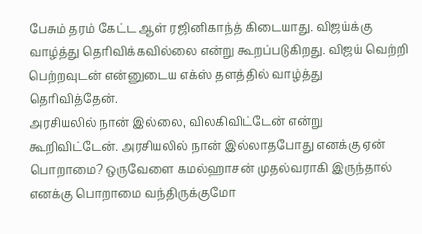பேசும் தரம் கேட்ட ஆள் ரஜினிகாந்த் கிடையாது. விஜய்க்கு வாழ்த்து தெரிவிக்கவில்லை என்று கூறப்படுகிறது. விஜய் வெற்றி பெற்றவுடன் என்னுடைய எக்ஸ் தளத்தில் வாழ்த்து தெரிவித்தேன்.
அரசியலில் நான் இல்லை, விலகிவிட்டேன் என்று கூறிவிட்டேன். அரசியலில் நான் இல்லாதபோது எனக்கு ஏன் பொறாமை? ஒருவேளை கமல்ஹாசன் முதல்வராகி இருந்தால் எனக்கு பொறாமை வந்திருக்குமோ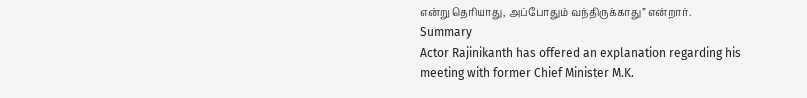என்று தெரியாது, அப்போதும் வந்திருக்காது” என்றார்.
Summary
Actor Rajinikanth has offered an explanation regarding his meeting with former Chief Minister M.K.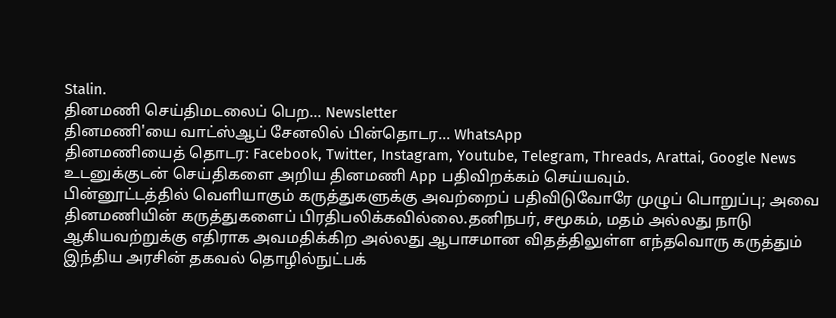Stalin.
தினமணி செய்திமடலைப் பெற... Newsletter
தினமணி'யை வாட்ஸ்ஆப் சேனலில் பின்தொடர... WhatsApp
தினமணியைத் தொடர: Facebook, Twitter, Instagram, Youtube, Telegram, Threads, Arattai, Google News
உடனுக்குடன் செய்திகளை அறிய தினமணி App பதிவிறக்கம் செய்யவும்.
பின்னூட்டத்தில் வெளியாகும் கருத்துகளுக்கு அவற்றைப் பதிவிடுவோரே முழுப் பொறுப்பு; அவை தினமணியின் கருத்துகளைப் பிரதிபலிக்கவில்லை.தனிநபர், சமூகம், மதம் அல்லது நாடு ஆகியவற்றுக்கு எதிராக அவமதிக்கிற அல்லது ஆபாசமான விதத்திலுள்ள எந்தவொரு கருத்தும் இந்திய அரசின் தகவல் தொழில்நுட்பக்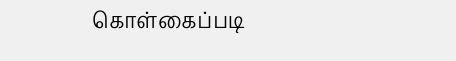கொள்கைப்படி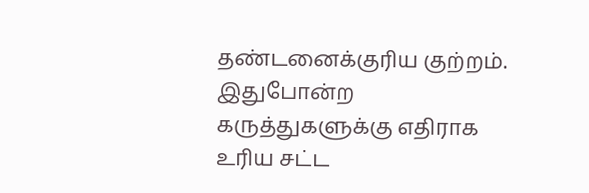தண்டனைக்குரிய குற்றம். இதுபோன்ற கருத்துகளுக்கு எதிராக உரிய சட்ட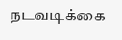நடவடிக்கை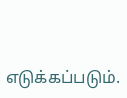எடுக்கப்படும்.